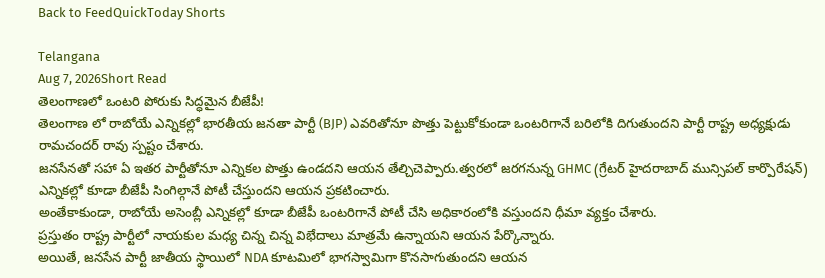Back to FeedQuickToday Shorts

Telangana
Aug 7, 2026Short Read
తెలంగాణలో ఒంటరి పోరుకు సిద్ధమైన బీజేపీ!
తెలంగాణ లో రాబోయే ఎన్నికల్లో భారతీయ జనతా పార్టీ (BJP) ఎవరితోనూ పొత్తు పెట్టుకోకుండా ఒంటరిగానే బరిలోకి దిగుతుందని పార్టీ రాష్ట్ర అధ్యక్షుడు రామచందర్ రావు స్పష్టం చేశారు.
జనసేనతో సహా ఏ ఇతర పార్టీతోనూ ఎన్నికల పొత్తు ఉండదని ఆయన తేల్చిచెప్పారు.త్వరలో జరగనున్న GHMC (గ్రేటర్ హైదరాబాద్ మున్సిపల్ కార్పొరేషన్) ఎన్నికల్లో కూడా బీజేపీ సింగిల్గానే పోటీ చేస్తుందని ఆయన ప్రకటించారు.
అంతేకాకుండా, రాబోయే అసెంబ్లీ ఎన్నికల్లో కూడా బీజేపీ ఒంటరిగానే పోటీ చేసి అధికారంలోకి వస్తుందని ధీమా వ్యక్తం చేశారు.
ప్రస్తుతం రాష్ట్ర పార్టీలో నాయకుల మధ్య చిన్న చిన్న విభేదాలు మాత్రమే ఉన్నాయని ఆయన పేర్కొన్నారు.
అయితే, జనసేన పార్టీ జాతీయ స్థాయిలో NDA కూటమిలో భాగస్వామిగా కొనసాగుతుందని ఆయన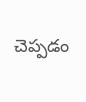చెప్పడం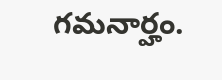గమనార్హం.